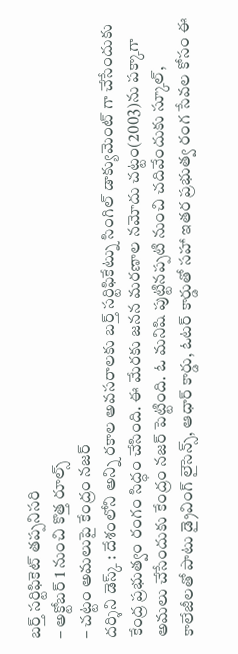బర్త్ సర్టిఫికెట్ తప్పనిసరి
– అక్టోబర్ 1 నుంచి కొత్త రూల్స్
– చట్టం అమలుపై కేంద్రం నజర్
దర్శిని డెస్క్ : దేశంలోని అన్ని రకాల అవసరాలకు బర్త్ సర్టిఫికేట్ను సింగిల్ డాక్యుమెంట్ గా చేసేందుకు కేంద్ర ప్రభుత్వం రంగం సిద్ధం చేసింది. ఈ మేరకు జనన మరణాల నమోదు చట్టం(2003)ను పక్కాగా అమలు చేసేందుకు కేంద్రం నజర్ పెట్టింది. ఓ మనిషి పుట్టినప్పటి నుంచి చదివేందుకు స్కూల్, కాలేజీలతో పాటు డ్రైవింగ్ లైసెన్స్, ఆధార్ కార్డు, ఓటర్ కార్డుతో సహా ఇతర ప్రభుత్వ రంగ సేవల కోసం ఈ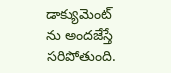డాక్యుమెంట్ ను అందజేస్తే సరిపోతుంది.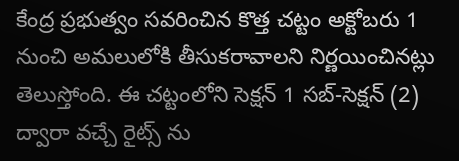కేంద్ర ప్రభుత్వం సవరించిన కొత్త చట్టం అక్టోబరు 1 నుంచి అమలులోకి తీసుకరావాలని నిర్ణయించినట్లు తెలుస్తోంది. ఈ చట్టంలోని సెక్షన్ 1 సబ్-సెక్షన్ (2) ద్వారా వచ్చే రైట్స్ ను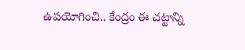ఉపయోగించి.. కేంద్రం ఈ చట్టాన్ని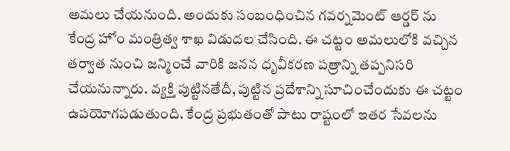అమలు చేయనుంది. అందుకు సంబంధించిన గవర్నమెంట్ ఆర్డర్ ను కేంద్ర హోం మంత్రిత్వ శాఖ విడుదల చేసింది. ఈ చట్టం అమలులోకి వచ్చిన తర్వాత నుంచి జన్మించే వారికి జనన ధృవీకరణ పత్రాన్ని తప్పనిసరి చేయనున్నారు. వ్యక్తి పుట్టినతేదీ, పుట్టిన ప్రదేశాన్ని సూచించేందుకు ఈ చట్టం ఉపయోగపడుతుంది. కేంద్ర ప్రభుతంతో పాటు రాష్టంలో ఇతర సేవలను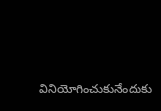వినియోగించుకునేందుకు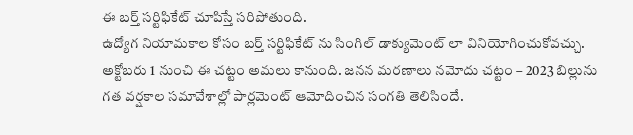ఈ బర్త్ సర్టిఫికేట్ చూపిస్తే సరిపోతుంది.
ఉద్యోగ నియామకాల కోసం బర్త్ సర్టిఫికేట్ ను సింగిల్ డాక్యుమెంట్ లా వినియోగించుకోవచ్చు. అక్టోబరు 1 నుంచి ఈ చట్టం అమలు కానుంది. జనన మరణాలు నమోదు చట్టం – 2023 బిల్లును గత వర్షకాల సమావేశాల్లో పార్లమెంట్ ఆమోదించిన సంగతి తెలిసిందే.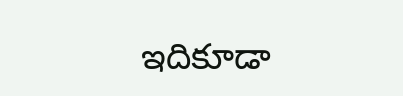ఇదికూడా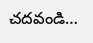చదవండి…